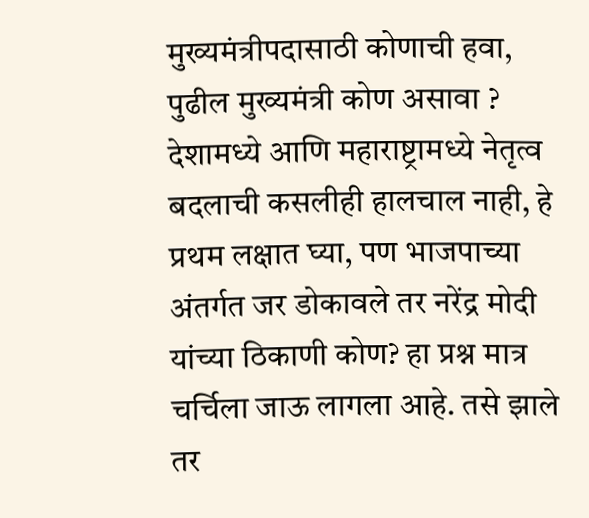मुख्यमंत्रीपदासाठी कोणाची हवा, पुढील मुख्यमंत्री कोण असावा ?
देशामध्ये आणि महाराष्ट्रामध्ये नेतृत्व बदलाची कसलीही हालचाल नाही, हे प्रथम लक्षात घ्या, पण भाजपाच्या अंतर्गत जर डोकावले तर नरेंद्र मोदी यांच्या ठिकाणी कोण? हा प्रश्न मात्र चर्चिला जाऊ लागला आहे. तसे झाले तर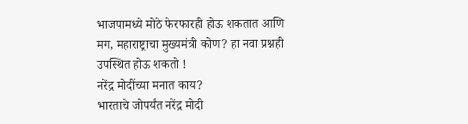भाजपामध्ये मोठे फेरफारही होऊ शकतात आणि मग, महाराष्ट्राचा मुख्यमंत्री कोण? हा नवा प्रश्नही उपस्थित होऊ शकतो !
नरेंद्र मोदींच्या मनात काय?
भारताचे जोपर्यंत नरेंद्र मोदी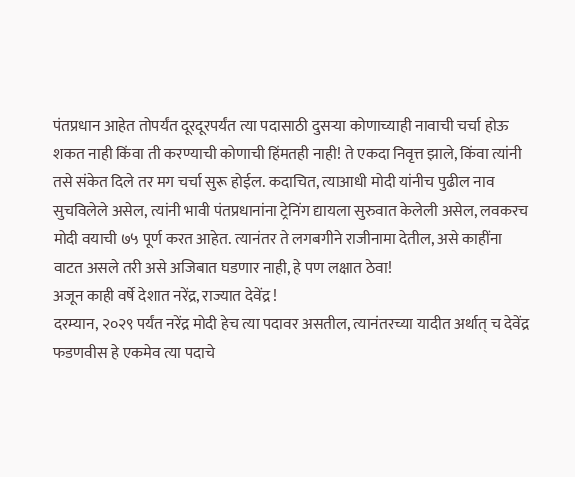पंतप्रधान आहेत तोपर्यंत दूरदूरपर्यंत त्या पदासाठी दुसऱ्या कोणाच्याही नावाची चर्चा होऊ शकत नाही किंवा ती करण्याची कोणाची हिंमतही नाही! ते एकदा निवृत्त झाले, किंवा त्यांनी तसे संकेत दिले तर मग चर्चा सुरू होईल. कदाचित, त्याआधी मोदी यांनीच पुढील नाव सुचविलेले असेल, त्यांनी भावी पंतप्रधानांना ट्रेनिंग द्यायला सुरुवात केलेली असेल, लवकरच मोदी वयाची ७५ पूर्ण करत आहेत. त्यानंतर ते लगबगीने राजीनामा देतील, असे काहींना वाटत असले तरी असे अजिबात घडणार नाही, हे पण लक्षात ठेवा!
अजून काही वर्षे देशात नरेंद्र, राज्यात देवेंद्र !
दरम्यान, २०२९ पर्यंत नरेंद्र मोदी हेच त्या पदावर असतील, त्यानंतरच्या यादीत अर्थात् च देवेंद्र फडणवीस हे एकमेव त्या पदाचे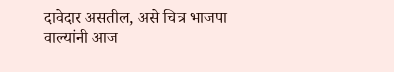दावेदार असतील, असे चित्र भाजपा वाल्यांनी आज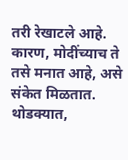तरी रेखाटले आहे. कारण, मोदींच्याच ते तसे मनात आहे, असे संकेत मिळतात. थोडक्यात,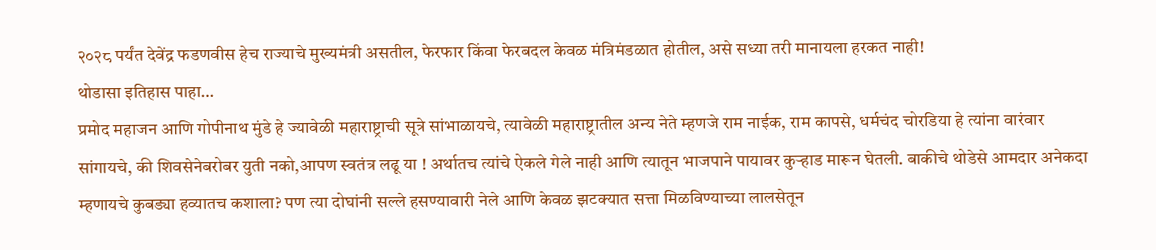२०२८ पर्यंत देवेंद्र फडणवीस हेच राज्याचे मुख्यमंत्री असतील, फेरफार किंवा फेरबदल केवळ मंत्रिमंडळात होतील, असे सध्या तरी मानायला हरकत नाही!
थोडासा इतिहास पाहा…
प्रमोद महाजन आणि गोपीनाथ मुंडे हे ज्यावेळी महाराष्ट्राची सूत्रे सांभाळायचे, त्यावेळी महाराष्ट्रातील अन्य नेते म्हणजे राम नाईक, राम कापसे, धर्मचंद चोरडिया हे त्यांना वारंवार सांगायचे, की शिवसेनेबरोबर युती नको,आपण स्वतंत्र लढू या ! अर्थातच त्यांचे ऐकले गेले नाही आणि त्यातून भाजपाने पायावर कुऱ्हाड मारून घेतली. बाकीचे थोडेसे आमदार अनेकदा म्हणायचे कुबड्या हव्यातच कशाला? पण त्या दोघांनी सल्ले हसण्यावारी नेले आणि केवळ झटक्यात सत्ता मिळविण्याच्या लालसेतून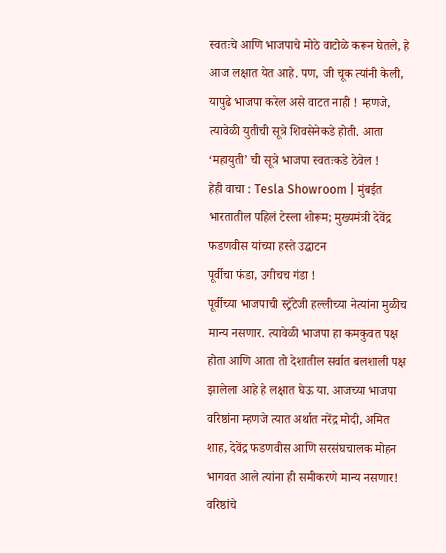स्वतःचे आणि भाजपाचे मोठे वाटोळे करून घेतले, हे आज लक्षात येत आहे. पण, जी चूक त्यांनी केली, यापुढे भाजपा करेल असे वाटत नाही ! म्हणजे, त्यावेळी युतीची सूत्रे शिवसेनेकडे होती. आता ‘महायुती’ ची सूत्रे भाजपा स्वतःकडे ठेवेल !
हेही वाचा : Tesla Showroom | मुंबईत भारतातील पहिलं टेस्ला शोरूम; मुख्यमंत्री देवेंद्र फडणवीस यांच्या हस्ते उद्घाटन
पूर्वीचा फंडा, उगीचच गंडा !
पूर्वीच्या भाजपाची स्ट्रॅटेजी हल्लीच्या नेत्यांना मुळीच मान्य नसणार. त्यावेळी भाजपा हा कमकुवत पक्ष होता आणि आता तो देशातील सर्वात बलशाली पक्ष झालेला आहे हे लक्षात घेऊ या. आजच्या भाजपा वरिष्ठांना म्हणजे त्यात अर्थात नरेंद्र मोदी, अमित शाह, देवेंद्र फडणवीस आणि सरसंघचालक मोहन भागवत आले त्यांना ही समीकरणे मान्य नसणार! वरिष्ठांचे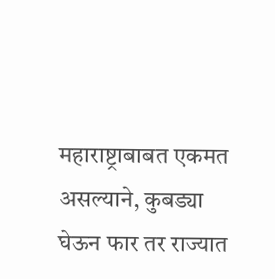महाराष्ट्राबाबत एकमत असल्याने, कुबड्या घेऊन फार तर राज्यात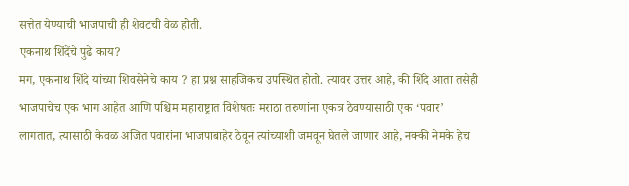सत्तेत येण्याची भाजपाची ही शेवटची वेळ होती.
एकनाथ शिंदेंचे पुढे काय?
मग, एकनाथ शिंदे यांच्या शिवसेनेचे काय ? हा प्रश्न साहजिकच उपस्थित होतो. त्यावर उत्तर आहे, की शिंदे आता तसेही भाजपाचेच एक भाग आहेत आणि पश्चिम महाराष्ट्रात विशेषतः मराठा तरुणांना एकत्र ठेवण्यासाठी एक ‘पवार’ लागतात, त्यासाठी केवळ अजित पवारांना भाजपाबाहेर ठेवून त्यांच्याशी जमवून घेतले जाणार आहे, नक्की नेमके हेच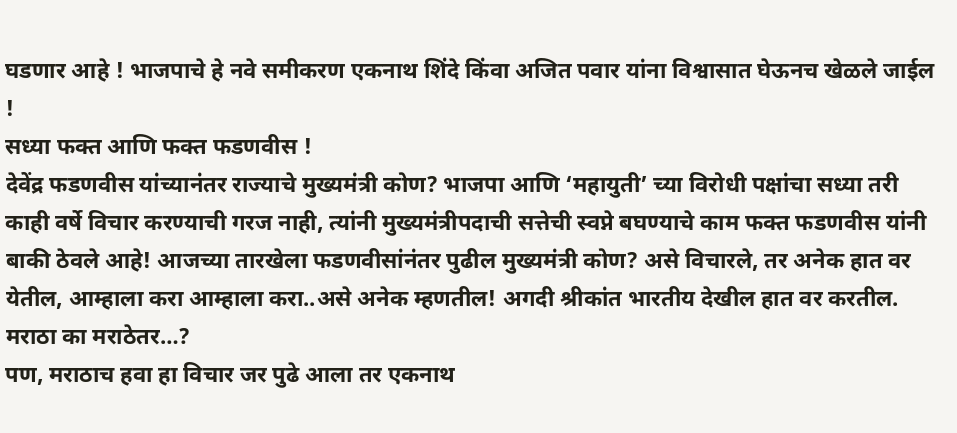घडणार आहे ! भाजपाचे हे नवे समीकरण एकनाथ शिंदे किंवा अजित पवार यांना विश्वासात घेऊनच खेळले जाईल !
सध्या फक्त आणि फक्त फडणवीस !
देवेंद्र फडणवीस यांच्यानंतर राज्याचे मुख्यमंत्री कोण? भाजपा आणि ‘महायुती’ च्या विरोधी पक्षांचा सध्या तरी काही वर्षे विचार करण्याची गरज नाही, त्यांनी मुख्यमंत्रीपदाची सत्तेची स्वप्ने बघण्याचे काम फक्त फडणवीस यांनी बाकी ठेवले आहे! आजच्या तारखेला फडणवीसांनंतर पुढील मुख्यमंत्री कोण? असे विचारले, तर अनेक हात वर येतील, आम्हाला करा आम्हाला करा..असे अनेक म्हणतील! अगदी श्रीकांत भारतीय देखील हात वर करतील.
मराठा का मराठेतर…?
पण, मराठाच हवा हा विचार जर पुढे आला तर एकनाथ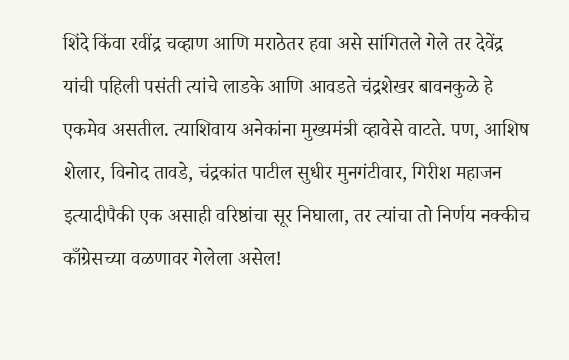शिंदे किंवा रवींद्र चव्हाण आणि मराठेतर हवा असे सांगितले गेले तर देवेंद्र यांची पहिली पसंती त्यांचे लाडके आणि आवडते चंद्रशेखर बावनकुळे हे एकमेव असतील. त्याशिवाय अनेकांना मुख्यमंत्री व्हावेसे वाटते. पण, आशिष शेलार, विनोद तावडे, चंद्रकांत पाटील सुधीर मुनगंटीवार, गिरीश महाजन इत्यादीपैकी एक असाही वरिष्ठांचा सूर निघाला, तर त्यांचा तो निर्णय नक्कीच काँग्रेसच्या वळणावर गेलेला असेल!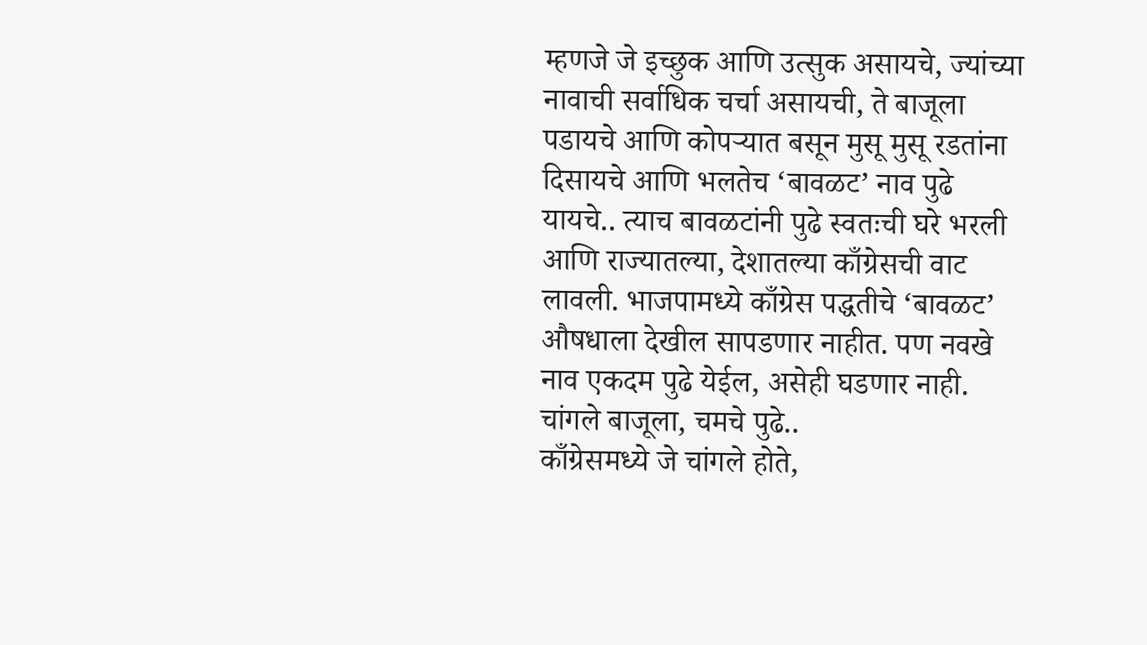म्हणजे जे इच्छुक आणि उत्सुक असायचे, ज्यांच्या नावाची सर्वाधिक चर्चा असायची, ते बाजूला पडायचे आणि कोपऱ्यात बसून मुसू मुसू रडतांना दिसायचे आणि भलतेच ‘बावळट’ नाव पुढे यायचे.. त्याच बावळटांनी पुढे स्वतःची घरे भरली आणि राज्यातल्या, देशातल्या काँग्रेसची वाट लावली. भाजपामध्ये काँग्रेस पद्धतीचे ‘बावळट’ औषधाला देखील सापडणार नाहीत. पण नवखे नाव एकदम पुढे येईल, असेही घडणार नाही.
चांगले बाजूला, चमचे पुढे..
काँग्रेसमध्ये जे चांगले होते,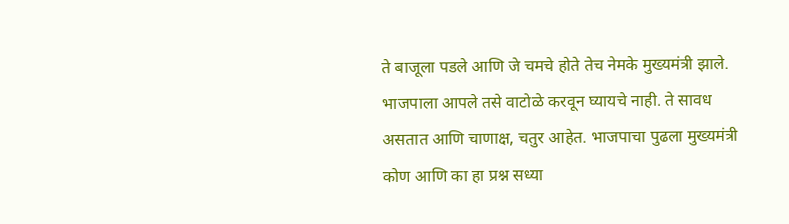ते बाजूला पडले आणि जे चमचे होते तेच नेमके मुख्यमंत्री झाले. भाजपाला आपले तसे वाटोळे करवून घ्यायचे नाही. ते सावध असतात आणि चाणाक्ष, चतुर आहेत. भाजपाचा पुढला मुख्यमंत्री कोण आणि का हा प्रश्न सध्या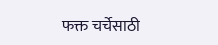फक्त चर्चेसाठी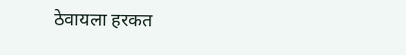ठेवायला हरकत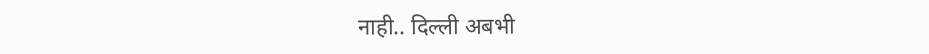नाही.. दिल्ली अबभी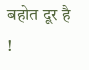बहोत दूर है !